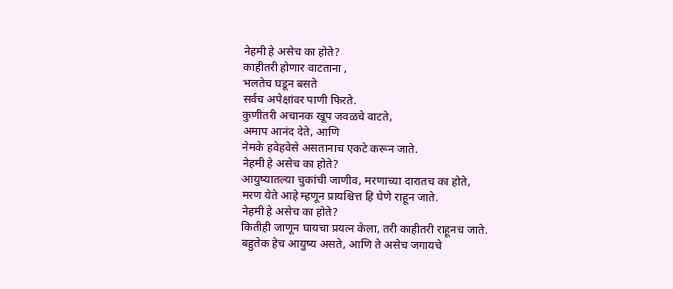नेहमी हे असेच का होते?
काहीतरी होणार वाटताना ,
भलतेच घडून बसते
सर्वच अपेक्षांवर पाणी फिरते.
कुणीतरी अचानक खूप जवळचे वाटते,
अमाप आनंद देते, आणि
नेमके हवेहवेसे असतानाच एकटे करून जाते.
नेहमी हे असेच का होते?
आयुष्यातल्या चुकांची जाणीव, मरणाच्या दारातच का होते,
मरण येते आहे म्हणून प्रायश्चित्त हि घेणे राहून जाते.
नेहमी हे असेच का होते?
कितीही जाणून घायचा प्रयत्न केला, तरी काहीतरी राहूनच जाते.
बहुतेक हेच आयुष्य असते, आणि ते असेच जगायचे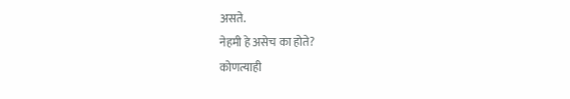असते.
नेहमी हे असेच का होते?
कोणत्याही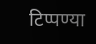टिप्पण्या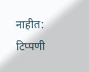नाहीत:
टिप्पणी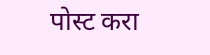पोस्ट करा